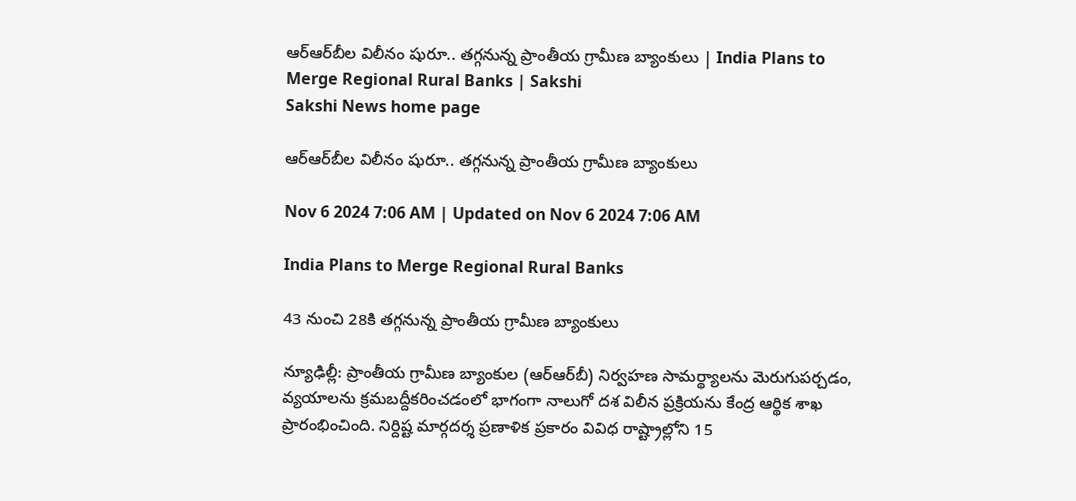ఆర్‌ఆర్‌బీల విలీనం షురూ.. తగ్గనున్న ప్రాంతీయ గ్రామీణ బ్యాంకులు | India Plans to Merge Regional Rural Banks | Sakshi
Sakshi News home page

ఆర్‌ఆర్‌బీల విలీనం షురూ.. తగ్గనున్న ప్రాంతీయ గ్రామీణ బ్యాంకులు

Nov 6 2024 7:06 AM | Updated on Nov 6 2024 7:06 AM

India Plans to Merge Regional Rural Banks

43 నుంచి 28కి తగ్గనున్న ప్రాంతీయ గ్రామీణ బ్యాంకులు

న్యూఢిల్లీ: ప్రాంతీయ గ్రామీణ బ్యాంకుల (ఆర్‌ఆర్‌బీ) నిర్వహణ సామర్థ్యాలను మెరుగుపర్చడం, వ్యయాలను క్రమబద్దీకరించడంలో భాగంగా నాలుగో దశ విలీన ప్రక్రియను కేంద్ర ఆర్థిక శాఖ ప్రారంభించింది. నిర్దిష్ట మార్గదర్శ ప్రణాళిక ప్రకారం వివిధ రాష్ట్రాల్లోని 15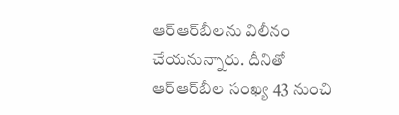ఆర్‌ఆర్‌బీలను విలీనం చేయనున్నారు. దీనితో ఆర్‌ఆర్‌బీల సంఖ్య 43 నుంచి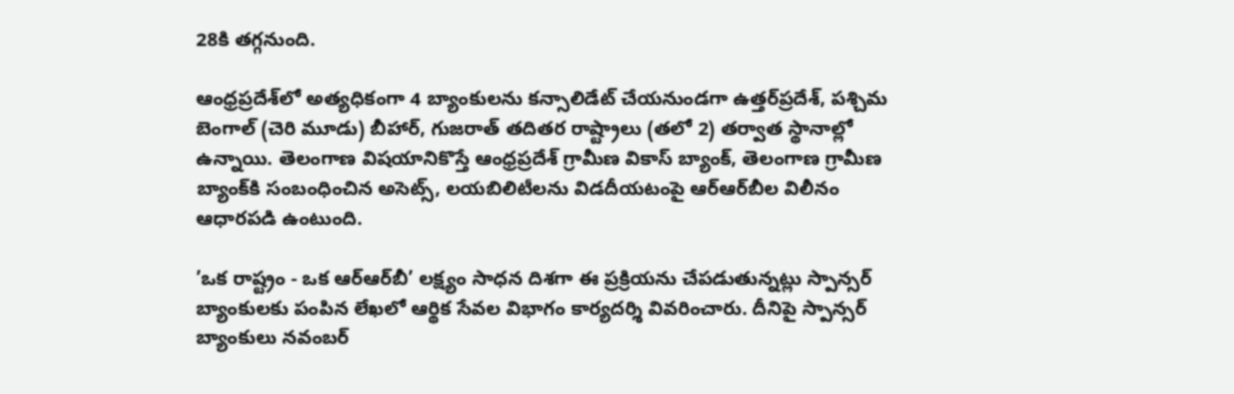28కి తగ్గనుంది.

ఆంధ్రప్రదేశ్‌లో అత్యధికంగా 4 బ్యాంకులను కన్సాలిడేట్‌ చేయనుండగా ఉత్తర్‌ప్రదేశ్, పశ్చిమ బెంగాల్‌ (చెరి మూడు) బీహార్, గుజరాత్‌ తదితర రాష్ట్రాలు (తలో 2) తర్వాత స్థానాల్లో ఉన్నాయి. తెలంగాణ విషయానికొస్తే ఆంధ్రప్రదేశ్‌ గ్రామీణ వికాస్‌ బ్యాంక్, తెలంగాణ గ్రామీణ బ్యాంక్‌కి సంబంధించిన అసెట్స్, లయబిలిటీలను విడదీయటంపై ఆర్‌ఆర్‌బీల విలీనం ఆధారపడి ఉంటుంది.

’ఒక రాష్ట్రం - ఒక ఆర్‌ఆర్‌బీ’ లక్ష్యం సాధన దిశగా ఈ ప్రక్రియను చేపడుతున్నట్లు స్పాన్సర్‌ బ్యాంకులకు పంపిన లేఖలో ఆర్థిక సేవల విభాగం కార్యదర్శి వివరించారు. దీనిపై స్పాన్సర్‌ బ్యాంకులు నవంబర్‌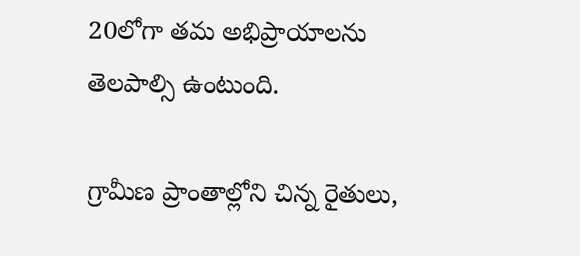20లోగా తమ అభిప్రాయాలను తెలపాల్సి ఉంటుంది.

గ్రామీణ ప్రాంతాల్లోని చిన్న రైతులు,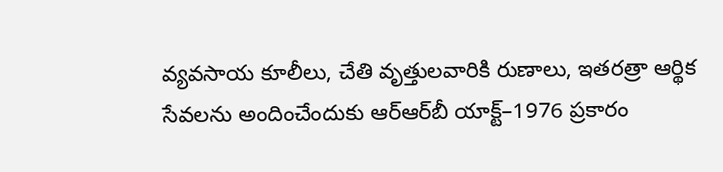వ్యవసాయ కూలీలు, చేతి వృత్తులవారికి రుణాలు, ఇతరత్రా ఆర్థిక సేవలను అందించేందుకు ఆర్‌ఆర్‌బీ యాక్ట్‌–1976 ప్రకారం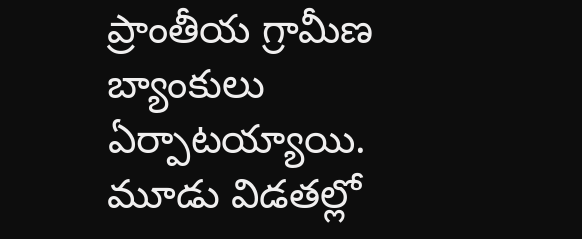ప్రాంతీయ గ్రామీణ బ్యాంకులు ఏర్పాటయ్యాయి. మూడు విడతల్లో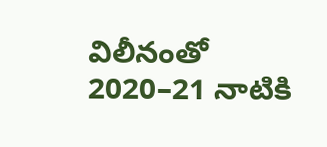విలీనంతో 2020–21 నాటికి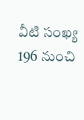వీటి సంఖ్య 196 నుంచి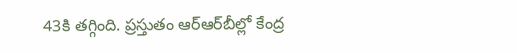43కి తగ్గింది. ప్రస్తుతం ఆర్‌ఆర్‌బీల్లో కేంద్ర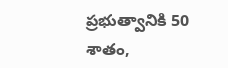ప్రభుత్వానికి 50 శాతం,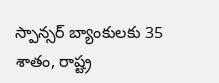స్పాన్సర్‌ బ్యాంకులకు 35 శాతం, రాష్ట్ర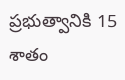ప్రభుత్వానికి 15 శాతం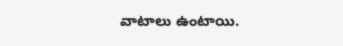వాటాలు ఉంటాయి.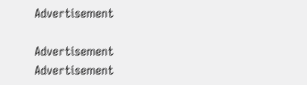Advertisement

Advertisement
Advertisement